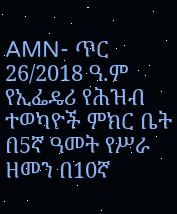AMN- ጥር 26/2018 ዓ.ም
የኢፌዴሪ የሕዝብ ተወካዮች ምክር ቤት በ5ኛ ዓመት የሥራ ዘመን በ10ኛ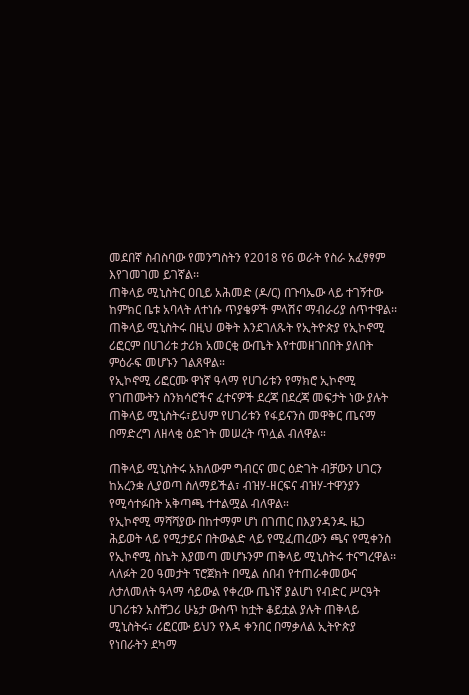መደበኛ ስብስባው የመንግስትን የ2018 የ6 ወራት የስራ አፈፃፃም እየገመገመ ይገኛል፡፡
ጠቅላይ ሚኒስትር ዐቢይ አሕመድ (ዶ/ር) በጉባኤው ላይ ተገኝተው ከምክር ቤቱ አባላት ለተነሱ ጥያቄዎች ምላሽና ማብራሪያ ሰጥተዋል፡፡
ጠቅላይ ሚኒስትሩ በዚህ ወቅት እንደገለጹት የኢትዮጵያ የኢኮኖሚ ሪፎርም በሀገሪቱ ታሪክ አመርቂ ውጤት እየተመዘገበበት ያለበት ምዕራፍ መሆኑን ገልጸዋል።
የኢኮኖሚ ሪፎርሙ ዋነኛ ዓላማ የሀገሪቱን የማክሮ ኢኮኖሚ የገጠሙትን ስንክሳሮችና ፈተናዎች ደረጃ በደረጃ መፍታት ነው ያሉት ጠቅላይ ሚኒስትሩ፣ይህም የሀገሪቱን የፋይናንስ መዋቅር ጤናማ በማድረግ ለዘላቂ ዕድገት መሠረት ጥሏል ብለዋል።

ጠቅላይ ሚኒስትሩ አክለውም ግብርና መር ዕድገት ብቻውን ሀገርን ከአረንቋ ሊያወጣ ስለማይችል፣ ብዝሃ-ዘርፍና ብዝሃ-ተዋንያን የሚሳተፉበት አቅጣጫ ተተልሟል ብለዋል።
የኢኮኖሚ ማሻሻያው በከተማም ሆነ በገጠር በእያንዳንዱ ዜጋ ሕይወት ላይ የሚታይና በትውልድ ላይ የሚፈጠረውን ጫና የሚቀንስ የኢኮኖሚ ስኬት እያመጣ መሆኑንም ጠቅላይ ሚኒስትሩ ተናግረዋል፡፡
ላለፉት 20 ዓመታት ፕሮጀክት በሚል ሰበብ የተጠራቀመውና ለታለመለት ዓላማ ሳይውል የቀረው ጤነኛ ያልሆነ የብድር ሥርዓት ሀገሪቱን አስቸጋሪ ሁኔታ ውስጥ ከቷት ቆይቷል ያሉት ጠቅላይ ሚኒስትሩ፣ ሪፎርሙ ይህን የእዳ ቀንበር በማቃለል ኢትዮጵያ የነበራትን ደካማ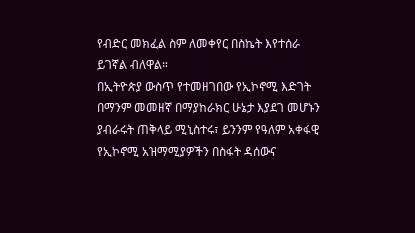የብድር መክፈል ስም ለመቀየር በስኬት እየተሰራ ይገኛል ብለዋል።
በኢትዮጵያ ውስጥ የተመዘገበው የኢኮኖሚ እድገት በማንም መመዘኛ በማያከራክር ሁኔታ እያደገ መሆኑን ያብራሩት ጠቅላይ ሚኒስተሩ፣ ይንንም የዓለም አቀፋዊ የኢኮኖሚ አዝማሚያዎችን በስፋት ዳሰውና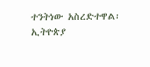ተንትነው አስረድተዋል፡
ኢትዮጵያ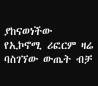ያከናወነችው የኢኮኖሚ ሪፎርም ዛሬ ባስገኘው ውጤት ብቻ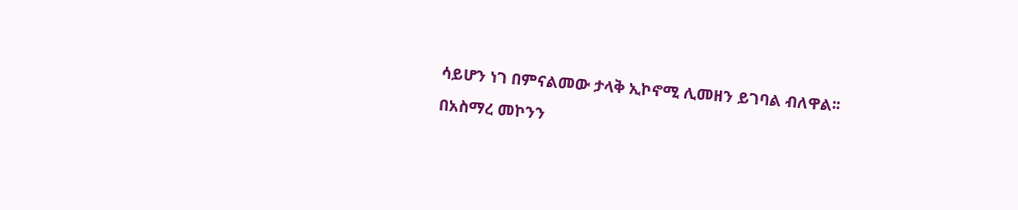ሳይሆን ነገ በምናልመው ታላቅ ኢኮኖሚ ሊመዘን ይገባል ብለዋል፡፡
በአስማረ መኮንን